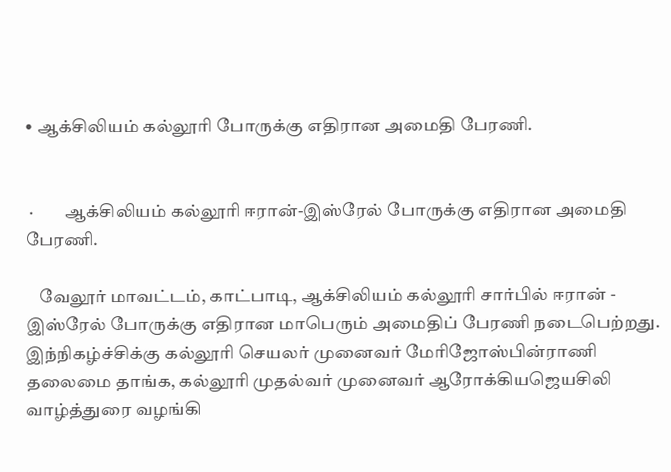• ஆக்சிலியம் கல்லூரி போருக்கு எதிரான அமைதி பேரணி.


 ·         ஆக்சிலியம் கல்லூரி ஈரான்-இஸ்ரேல் போருக்கு எதிரான அமைதி பேரணி.

    வேலூர் மாவட்டம், காட்பாடி, ஆக்சிலியம் கல்லூரி சார்பில் ஈரான் - இஸ்ரேல் போருக்கு எதிரான மாபெரும் அமைதிப் பேரணி நடைபெற்றது. இந்நிகழ்ச்சிக்கு கல்லூரி செயலர் முனைவர் மேரிஜோஸ்பின்ராணி தலைமை தாங்க, கல்லூரி முதல்வர் முனைவர் ஆரோக்கியஜெயசிலி வாழ்த்துரை வழங்கி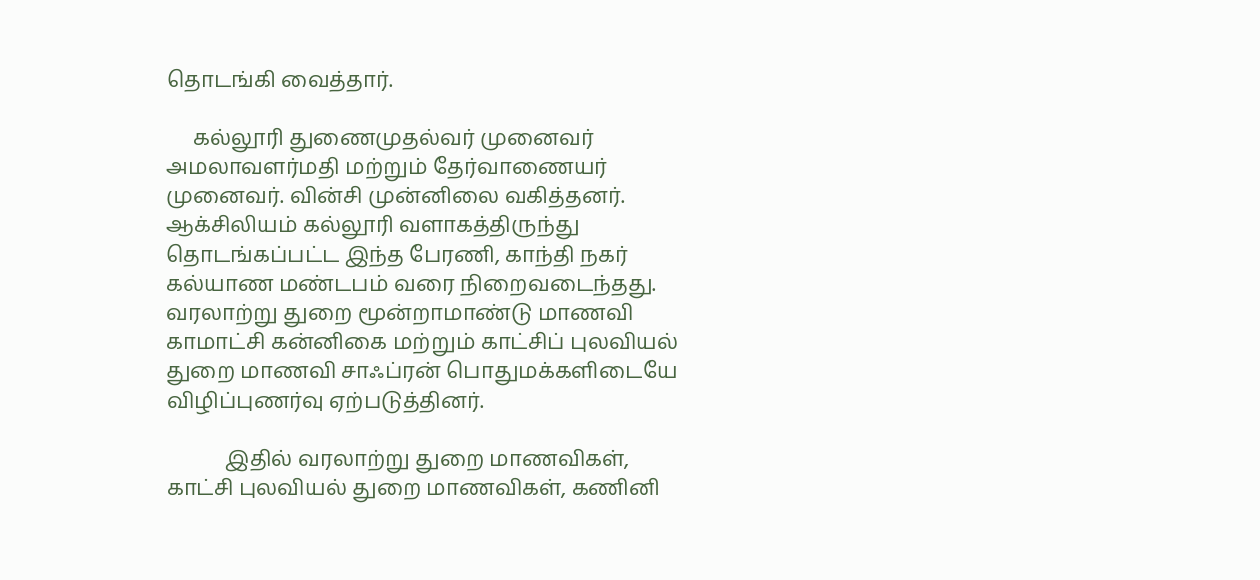தொடங்கி வைத்தார்.

     கல்லூரி துணைமுதல்வர் முனைவர் அமலாவளர்மதி மற்றும் தேர்வாணையர் முனைவர். வின்சி முன்னிலை வகித்தனர். ஆக்சிலியம் கல்லூரி வளாகத்திருந்து தொடங்கப்பட்ட இந்த பேரணி, காந்தி நகர் கல்யாண மண்டபம் வரை நிறைவடைந்தது. வரலாற்று துறை மூன்றாமாண்டு மாணவி காமாட்சி கன்னிகை மற்றும் காட்சிப் புலவியல் துறை மாணவி சாஃப்ரன் பொதுமக்களிடையே விழிப்புணர்வு ஏற்படுத்தினர்.

           இதில் வரலாற்று துறை மாணவிகள், காட்சி புலவியல் துறை மாணவிகள், கணினி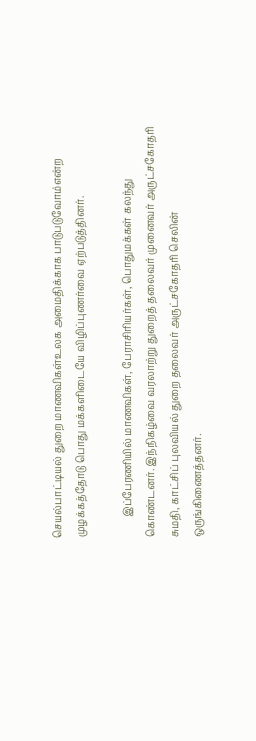செயல்பாட்டியல் துறை மாணவிகள்உலக அமைதிக்காக பாடுபடுவோம்என்ற முழக்கத்தோடு பொது மக்களிடையே விழிப்புணர்வை ஏற்படுத்தினர்.

        இப்பேரணியில் மாணவிகள், பேராசிரியர்கள், பொதுமக்கள் கலந்து கொண்டனர். இந்நிகழ்வை வரலாற்று துறைத் தலைவர் முனைவர் அருட்சகோதரி சுமதி, காட்சிப் புலவியல் துறை தலைவர் அருட்சகோதரி செலின்  ஒருங்கிணைத்தனர்.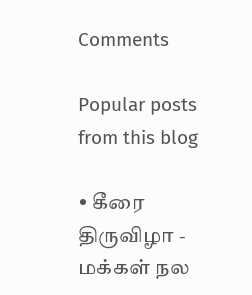Comments

Popular posts from this blog

• கீரை திருவிழா - மக்கள் நல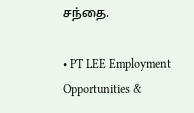சந்தை.

• PT LEE Employment Opportunities &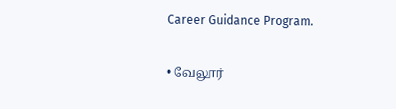Career Guidance Program.

• வேலூர்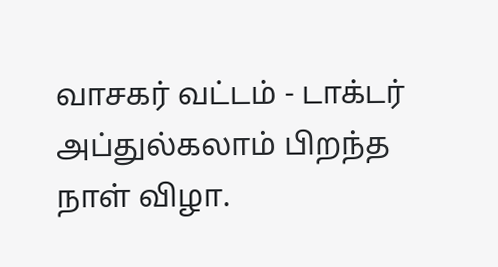வாசகர் வட்டம் - டாக்டர் அப்துல்கலாம் பிறந்த நாள் விழா.